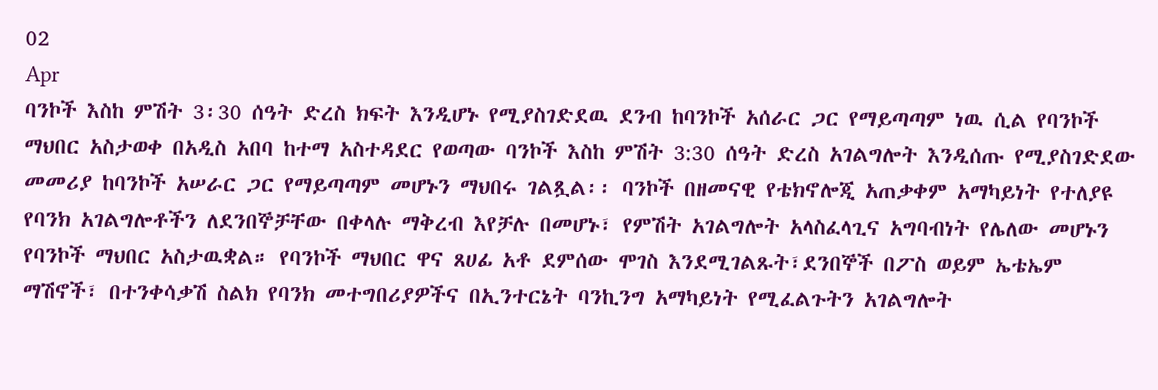02
Apr
ባንኮች እስከ ምሽት 3፡30 ሰዓት ድረስ ክፍት እንዲሆኑ የሚያስገድደዉ ደንብ ከባንኮች አሰራር ጋር የማይጣጣም ነዉ ሲል የባንኮች ማህበር አስታወቀ በአዲስ አበባ ከተማ አስተዳደር የወጣው ባንኮች እስከ ምሽት 3:30 ሰዓት ድረስ አገልግሎት እንዲሰጡ የሚያስገድደው መመሪያ ከባንኮች አሠራር ጋር የማይጣጣም መሆኑን ማህበሩ ገልጿል፡፡ ባንኮች በዘመናዊ የቴክኖሎጂ አጠቃቀም አማካይነት የተለያዩ የባንክ አገልግሎቶችን ለደንበኞቻቸው በቀላሉ ማቅረብ እየቻሉ በመሆኑ፣ የምሽት አገልግሎት አላስፈላጊና አግባብነት የሌለው መሆኑን የባንኮች ማህበር አስታዉቋል። የባንኮች ማህበር ዋና ጸሀፊ አቶ ደምሰው ሞገስ እንደሚገልጹት፣ደንበኞች በፖስ ወይም ኤቴኤም ማሽኖች፣ በተንቀሳቃሽ ስልክ የባንክ መተግበሪያዎችና በኢንተርኔት ባንኪንግ አማካይነት የሚፈልጉትን አገልግሎት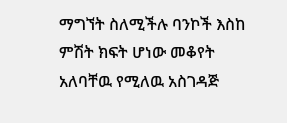ማግኘት ስለሚችሉ ባንኮች እስከ ምሽት ክፍት ሆነው መቆየት አለባቸዉ የሚለዉ አስገዳጅ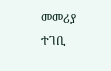መመሪያ ተገቢ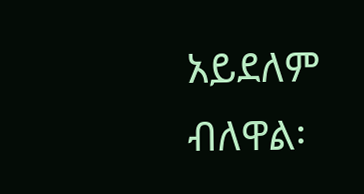አይደለም ብለዋል፡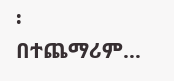፡ በተጨማሪም…